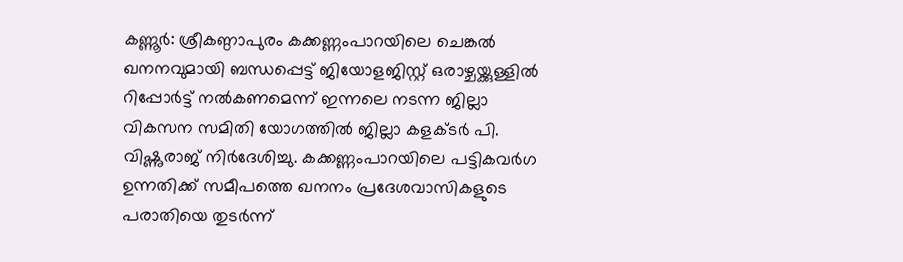കണ്ണൂർ: ശ്രീകണ്ഠാപുരം കക്കണ്ണംപാറയിലെ ചെങ്കൽ ഖനനവുമായി ബന്ധപ്പെട്ട് ജിയോളജിസ്റ്റ് ഒരാഴ്ചയ്ക്കുള്ളിൽ റിപ്പോർട്ട് നൽകണമെന്ന് ഇന്നലെ നടന്ന ജില്ലാ വികസന സമിതി യോഗത്തിൽ ജില്ലാ കളക്ടർ പി. വിഷ്ണുരാജ് നിർദേശിച്ചു. കക്കണ്ണംപാറയിലെ പട്ടികവർഗ ഉന്നതിക്ക് സമീപത്തെ ഖനനം പ്രദേശവാസികളുടെ പരാതിയെ തുടർന്ന്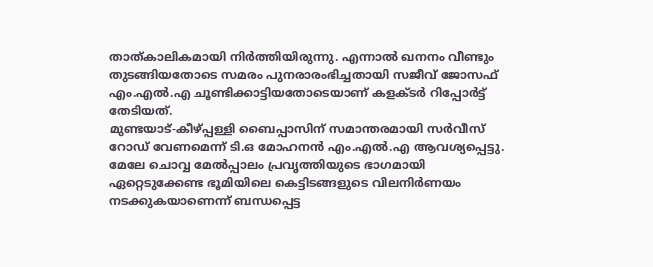താത്കാലികമായി നിർത്തിയിരുന്നു. എന്നാൽ ഖനനം വീണ്ടും തുടങ്ങിയതോടെ സമരം പുനരാരംഭിച്ചതായി സജീവ് ജോസഫ് എം.എൽ.എ ചൂണ്ടിക്കാട്ടിയതോടെയാണ് കളക്ടർ റിപ്പോർട്ട് തേടിയത്.
മുണ്ടയാട്-കീഴ്പ്പള്ളി ബൈപ്പാസിന് സമാന്തരമായി സർവീസ് റോഡ് വേണമെന്ന് ടി.ഒ മോഹനൻ എം.എൽ.എ ആവശ്യപ്പെട്ടു. മേലേ ചൊവ്വ മേൽപ്പാലം പ്രവൃത്തിയുടെ ഭാഗമായി ഏറ്റെടുക്കേണ്ട ഭൂമിയിലെ കെട്ടിടങ്ങളുടെ വിലനിർണയം നടക്കുകയാണെന്ന് ബന്ധപ്പെട്ട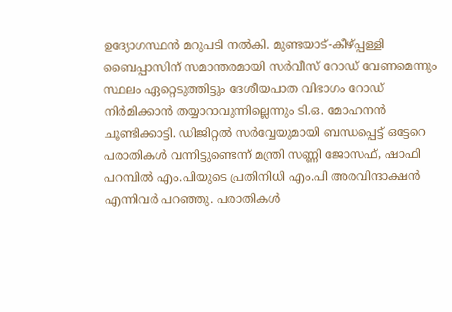ഉദ്യോഗസ്ഥൻ മറുപടി നൽകി. മുണ്ടയാട്-കീഴ്പ്പള്ളി ബൈപ്പാസിന് സമാന്തരമായി സർവീസ് റോഡ് വേണമെന്നും സ്ഥലം ഏറ്റെടുത്തിട്ടും ദേശീയപാത വിഭാഗം റോഡ് നിർമിക്കാൻ തയ്യാറാവുന്നില്ലെന്നും ടി.ഒ. മോഹനൻ ചൂണ്ടിക്കാട്ടി. ഡിജിറ്റൽ സർവ്വേയുമായി ബന്ധപ്പെട്ട് ഒട്ടേറെ പരാതികൾ വന്നിട്ടുണ്ടെന്ന് മന്ത്രി സണ്ണി ജോസഫ്, ഷാഫി പറമ്പിൽ എം.പിയുടെ പ്രതിനിധി എം.പി അരവിന്ദാക്ഷൻ എന്നിവർ പറഞ്ഞു. പരാതികൾ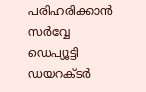പരിഹരിക്കാൻ സർവ്വേ ഡെപ്യൂട്ടി ഡയറക്ടർ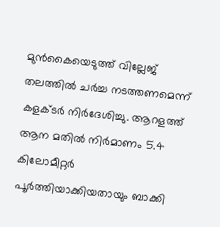മുൻകൈയെടുത്ത് വില്ലേജ് തലത്തിൽ ചർച്ച നടത്തണമെന്ന് കളക്ടർ നിർദേശിച്ചു. ആറളത്ത് ആന മതിൽ നിർമാണം 5.4 കിലോമീറ്റർ പൂർത്തിയാക്കിയതായും ബാക്കി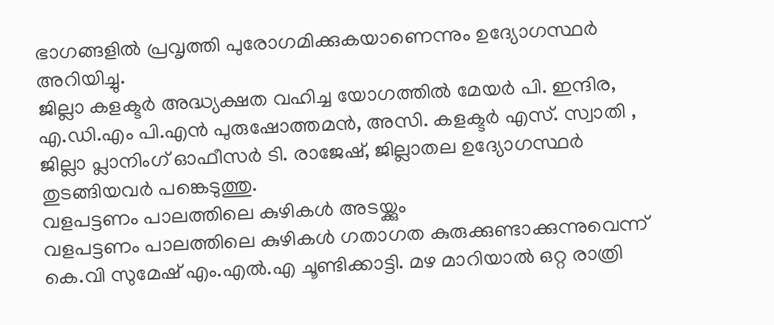ഭാഗങ്ങളിൽ പ്രവൃത്തി പുരോഗമിക്കുകയാണെന്നും ഉദ്യോഗസ്ഥർ അറിയിച്ചു.
ജില്ലാ കളക്ടർ അദ്ധ്യക്ഷത വഹിച്ച യോഗത്തിൽ മേയർ പി. ഇന്ദിര, എ.ഡി.എം പി.എൻ പുരുഷോത്തമൻ, അസി. കളക്ടർ എസ്. സ്വാതി , ജില്ലാ പ്ലാനിംഗ് ഓഫീസർ ടി. രാജേഷ്, ജില്ലാതല ഉദ്യോഗസ്ഥർ തുടങ്ങിയവർ പങ്കെടുത്തു.
വളപട്ടണം പാലത്തിലെ കുഴികൾ അടയ്ക്കും
വളപട്ടണം പാലത്തിലെ കുഴികൾ ഗതാഗത കുരുക്കുണ്ടാക്കുന്നുവെന്ന് കെ.വി സുമേഷ് എം.എൽ.എ ചൂണ്ടിക്കാട്ടി. മഴ മാറിയാൽ ഒറ്റ രാത്രി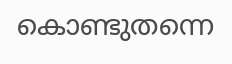കൊണ്ടുതന്നെ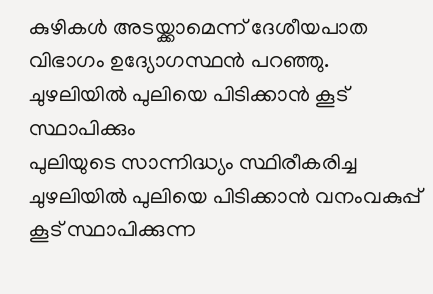കുഴികൾ അടയ്ക്കാമെന്ന് ദേശീയപാത വിഭാഗം ഉദ്യോഗസ്ഥൻ പറഞ്ഞു.
ചുഴലിയിൽ പുലിയെ പിടിക്കാൻ കൂട് സ്ഥാപിക്കും
പുലിയുടെ സാന്നിദ്ധ്യം സ്ഥിരീകരിച്ച ചുഴലിയിൽ പുലിയെ പിടിക്കാൻ വനംവകുപ്പ് കൂട് സ്ഥാപിക്കുന്ന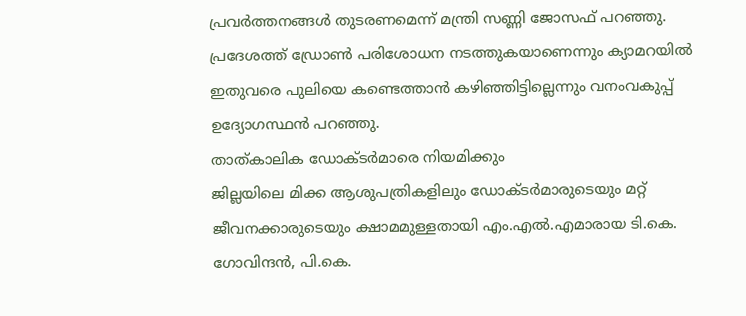പ്രവർത്തനങ്ങൾ തുടരണമെന്ന് മന്ത്രി സണ്ണി ജോസഫ് പറഞ്ഞു. പ്രദേശത്ത് ഡ്രോൺ പരിശോധന നടത്തുകയാണെന്നും ക്യാമറയിൽ ഇതുവരെ പുലിയെ കണ്ടെത്താൻ കഴിഞ്ഞിട്ടില്ലെന്നും വനംവകുപ്പ് ഉദ്യോഗസ്ഥൻ പറഞ്ഞു.
താത്കാലിക ഡോക്ടർമാരെ നിയമിക്കും
ജില്ലയിലെ മിക്ക ആശുപത്രികളിലും ഡോക്ടർമാരുടെയും മറ്റ് ജീവനക്കാരുടെയും ക്ഷാമമുള്ളതായി എം.എൽ.എമാരായ ടി.കെ. ഗോവിന്ദൻ, പി.കെ.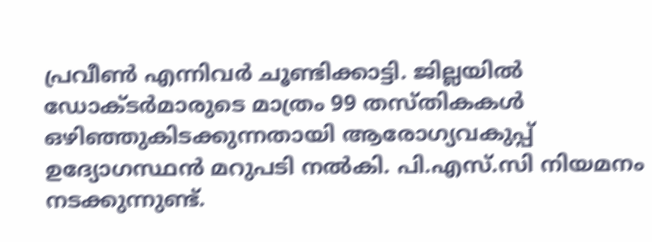പ്രവീൺ എന്നിവർ ചൂണ്ടിക്കാട്ടി. ജില്ലയിൽ ഡോക്ടർമാരുടെ മാത്രം 99 തസ്തികകൾ ഒഴിഞ്ഞുകിടക്കുന്നതായി ആരോഗ്യവകുപ്പ് ഉദ്യോഗസ്ഥൻ മറുപടി നൽകി. പി.എസ്.സി നിയമനം നടക്കുന്നുണ്ട്.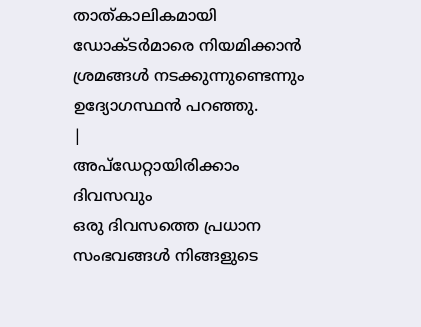താത്കാലികമായി ഡോക്ടർമാരെ നിയമിക്കാൻ ശ്രമങ്ങൾ നടക്കുന്നുണ്ടെന്നും ഉദ്യോഗസ്ഥൻ പറഞ്ഞു.
|
അപ്ഡേറ്റായിരിക്കാം ദിവസവും
ഒരു ദിവസത്തെ പ്രധാന സംഭവങ്ങൾ നിങ്ങളുടെ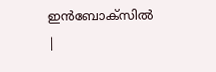ഇൻബോക്സിൽ |